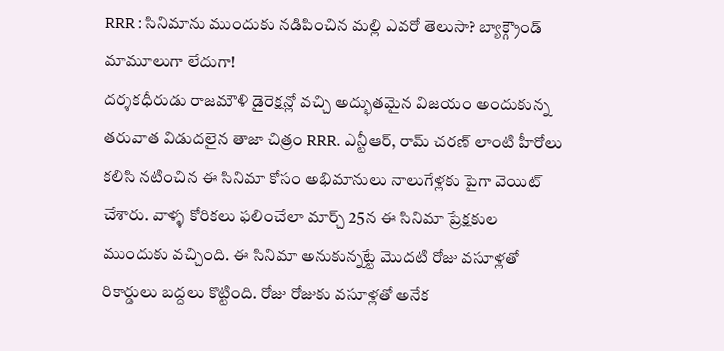RRR : సినిమాను ముందుకు నడిపించిన మల్లి ఎవరో తెలుసా? బ్యాక్గ్రౌండ్ మామూలుగా లేదుగా!
దర్శకధీరుడు రాజమౌళి డైరెక్షన్లో వచ్చి అద్భుతమైన విజయం అందుకున్న తరువాత విడుదలైన తాజా చిత్రం RRR. ఎన్టీఆర్, రామ్ చరణ్ లాంటి హీరోలు కలిసి నటించిన ఈ సినిమా కోసం అభిమానులు నాలుగేళ్లకు పైగా వెయిట్ చేశారు. వాళ్ళ కోరికలు ఫలించేలా మార్చ్ 25న ఈ సినిమా ప్రేక్షకుల ముందుకు వచ్చింది. ఈ సినిమా అనుకున్నట్టే మొదటి రోజు వసూళ్లతో రికార్డులు బద్దలు కొట్టింది. రోజు రోజుకు వసూళ్లతో అనేక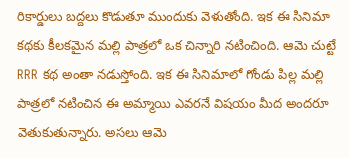రికార్డులు బద్దలు కొడుతూ ముందుకు వెళుతోంది. ఇక ఈ సినిమా కథకు కీలకమైన మల్లి పాత్రలో ఒక చిన్నారి నటించింది. ఆమె చుట్టే RRR కథ అంతా నడుస్తోంది. ఇక ఈ సినిమాలో గోండు పిల్ల మల్లి పాత్రలో నటించిన ఈ అమ్మాయి ఎవరనే విషయం మీద అందరూ వెతుకుతున్నారు. అసలు ఆమె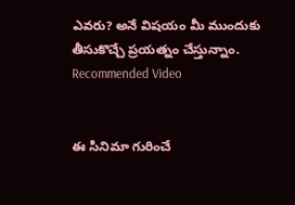ఎవరు? అనే విషయం మీ ముందుకు తీసుకొచ్చే ప్రయత్నం చేస్తున్నాం.
Recommended Video


ఈ సినిమా గురించే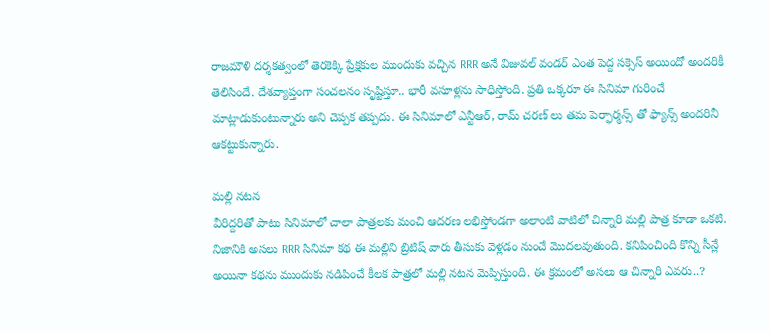రాజమౌళి దర్శకత్వంలో తెరకెక్కి ప్రేక్షకుల ముందుకు వచ్చిన RRR అనే విజువల్ వండర్ ఎంత పెద్ద సక్సెస్ అయిందో అందరికీ తెలిసిందే. దేశవ్యాప్తంగా సంచలనం సృష్టిస్తూ.. భారీ వసూళ్లను సాధిస్తోంది. ప్రతి ఒక్కరూ ఈ సినిమా గురించే మాట్లాడుకుంటున్నారు అని చెప్పక తప్పదు. ఈ సినిమాలో ఎన్టీఆర్, రామ్ చరణ్ లు తమ పెర్ఫార్మన్స్ తో ఫ్యాన్స్ అందరినీ ఆకట్టుకున్నారు.

మల్లి నటన
వీరిద్దరితో పాటు సినిమాలో చాలా పాత్రలకు మంచి ఆదరణ లభిస్తోండగా అలాంటి వాటిలో చిన్నారి మల్లి పాత్ర కూడా ఒకటి. నిజానికి అసలు RRR సినిమా కథ ఈ మల్లిని బ్రిటిష్ వారు తీసుకు వెళ్లడం నుంచే మొదలవుతుంది. కనిపించింది కొన్ని సీన్లే అయినా కథను ముందుకు నడిపించే కీలక పాత్రలో మల్లి నటన మెప్పిస్తుంది. ఈ క్రమంలో అసలు ఆ చిన్నారి ఎవరు..?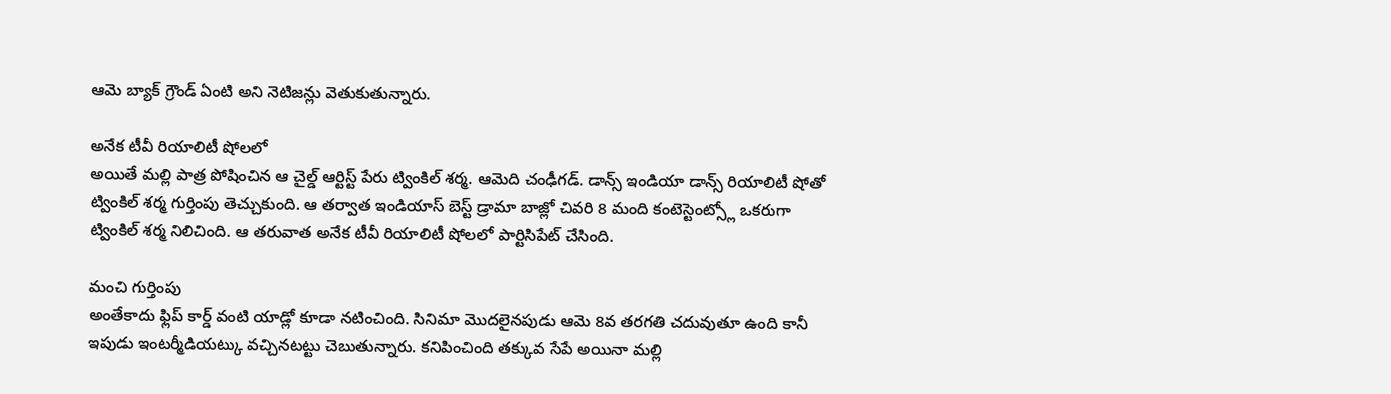ఆమె బ్యాక్ గ్రౌండ్ ఏంటి అని నెటిజన్లు వెతుకుతున్నారు.

అనేక టీవీ రియాలిటీ షోలలో
అయితే మల్లి పాత్ర పోషించిన ఆ చైల్డ్ ఆర్టిస్ట్ పేరు ట్వింకిల్ శర్మ. ఆమెది చంఢీగడ్. డాన్స్ ఇండియా డాన్స్ రియాలిటీ షోతో ట్వింకిల్ శర్మ గుర్తింపు తెచ్చుకుంది. ఆ తర్వాత ఇండియాస్ బెస్ట్ డ్రామా బాజ్లో చివరి 8 మంది కంటెస్టెంట్స్లో ఒకరుగా ట్వింకిల్ శర్మ నిలిచింది. ఆ తరువాత అనేక టీవీ రియాలిటీ షోలలో పార్టిసిపేట్ చేసింది.

మంచి గుర్తింపు
అంతేకాదు ఫ్లిప్ కార్డ్ వంటి యాడ్లో కూడా నటించింది. సినిమా మొదలైనపుడు ఆమె 8వ తరగతి చదువుతూ ఉంది కానీ ఇపుడు ఇంటర్మీడియట్కు వచ్చినటట్టు చెబుతున్నారు. కనిపించింది తక్కువ సేపే అయినా మల్లి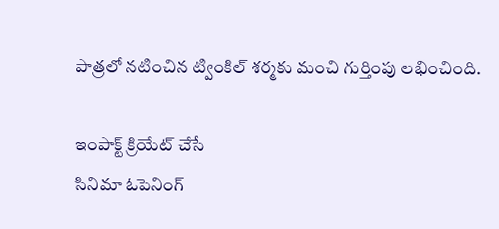పాత్రలో నటించిన ట్వింకిల్ శర్మకు మంచి గుర్తింపు లభించింది.

ఇంపాక్ట్ క్రియేట్ చేసే
సినిమా ఓపెనింగ్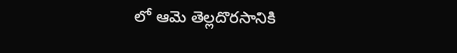లో ఆమె తెల్లదొరసానికి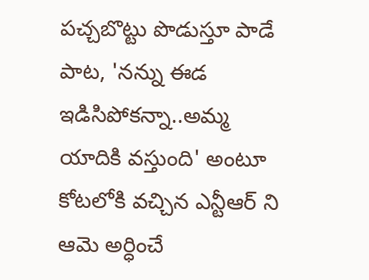పచ్చబొట్టు పొడుస్తూ పాడే పాట, 'నన్ను ఈడ ఇడిసిపోకన్నా..అమ్మ యాదికి వస్తుంది' అంటూ కోటలోకి వచ్చిన ఎన్టీఆర్ ని ఆమె అర్ధించే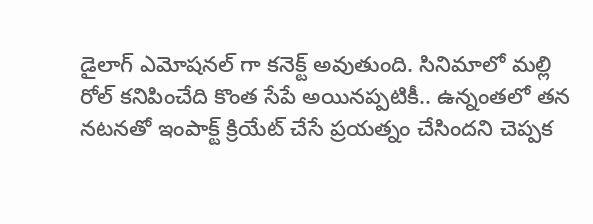డైలాగ్ ఎమోషనల్ గా కనెక్ట్ అవుతుంది. సినిమాలో మల్లి రోల్ కనిపించేది కొంత సేపే అయినప్పటికీ.. ఉన్నంతలో తన నటనతో ఇంపాక్ట్ క్రియేట్ చేసే ప్రయత్నం చేసిందని చెప్పక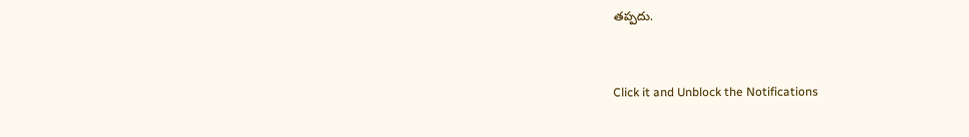తప్పదు.


Click it and Unblock the Notifications